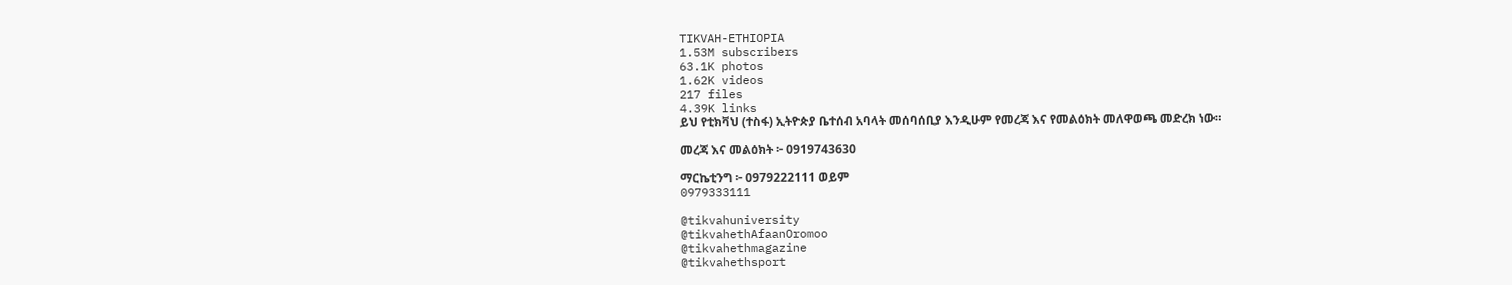TIKVAH-ETHIOPIA
1.53M subscribers
63.1K photos
1.62K videos
217 files
4.39K links
ይህ የቲክቫህ (ተስፋ) ኢትዮጵያ ቤተሰብ አባላት መሰባሰቢያ እንዲሁም የመረጃ እና የመልዕክት መለዋወጫ መድረክ ነው።

መረጃ እና መልዕክት ፦ 0919743630

ማርኬቲንግ ፦ 0979222111 ወይም
0979333111

@tikvahuniversity
@tikvahethAfaanOromoo
@tikvahethmagazine
@tikvahethsport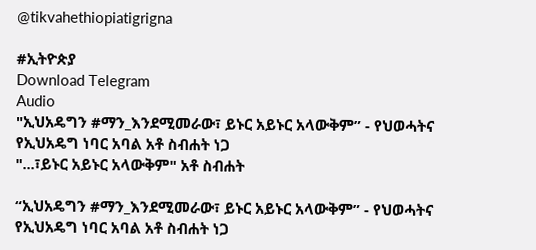@tikvahethiopiatigrigna

#ኢትዮጵያ
Download Telegram
Audio
"ኢህአዴግን #ማን_እንደሚመራው፣ ይኑር አይኑር አላውቅም” - የህወሓትና የኢህአዴግ ነባር አባል አቶ ስብሐት ነጋ
"...፣ይኑር አይኑር አላውቅም" አቶ ስብሐት

“ኢህአዴግን #ማን_እንደሚመራው፣ ይኑር አይኑር አላውቅም” - የህወሓትና የኢህአዴግ ነባር አባል አቶ ስብሐት ነጋ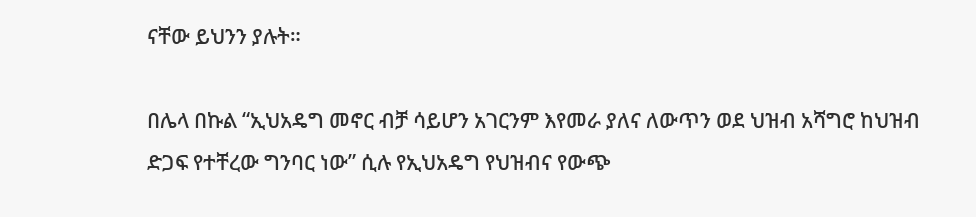ናቸው ይህንን ያሉት።

በሌላ በኩል “ኢህአዴግ መኖር ብቻ ሳይሆን አገርንም እየመራ ያለና ለውጥን ወደ ህዝብ አሻግሮ ከህዝብ ድጋፍ የተቸረው ግንባር ነው” ሲሉ የኢህአዴግ የህዝብና የውጭ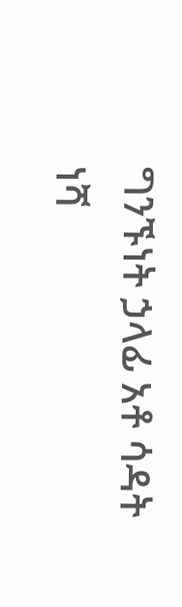ግንኙነት ኃላፊ አቶ ሳዳት ነሻ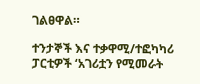ገልፀዋል።

ተንታኞች እና ተቃዋሚ/ተፎካካሪ ፓርቲዎች ‘አገሪቷን የሚመራት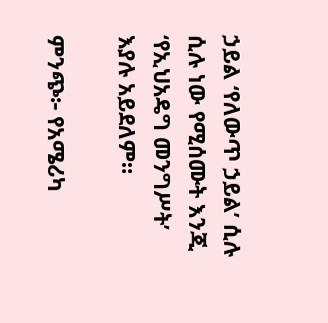ኃይል ‘የለውጥ ኃይል’ ሲሉ ሲሉ ነው የሚሰሙት እንጂ ‘የኢህአዴግ መንግሥት’ እያሉ አይደለም።

ምንጭ፦ የአሜሪካ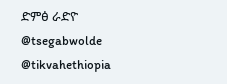ድምፅ ራድዮ
@tsegabwolde @tikvahethiopia